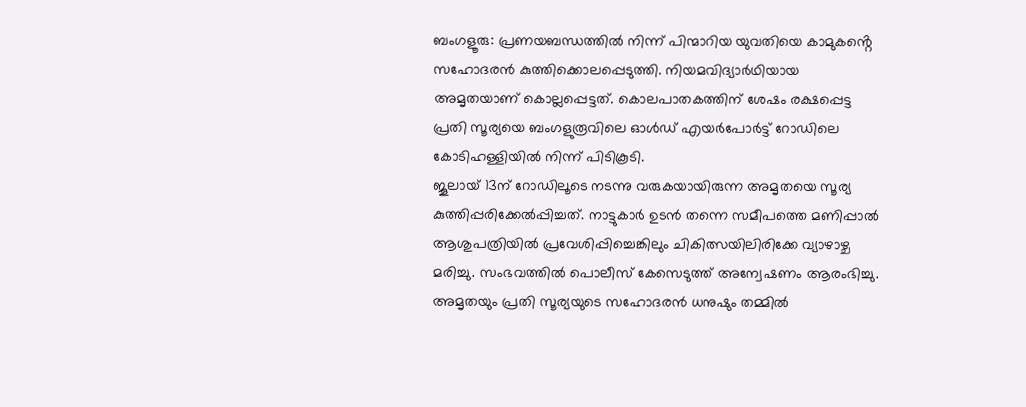ബംഗളൂരു: പ്രണയബന്ധത്തിൽ നിന്ന് പിന്മാറിയ യുവതിയെ കാമുകൻ്റെ സഹോദരൻ കുത്തിക്കൊലപ്പെടുത്തി. നിയമവിദ്യാർഥിയായ അമൃതയാണ് കൊല്ലപ്പെട്ടത്. കൊലപാതകത്തിന് ശേഷം രക്ഷപ്പെട്ട പ്രതി സൂര്യയെ ബംഗളുരൂവിലെ ഓൾഡ് എയർപോർട്ട് റോഡിലെ കോടിഹള്ളിയിൽ നിന്ന് പിടികൂടി.
ജൂലായ് 13ന് റോഡിലൂടെ നടന്നു വരുകയായിരുന്ന അമൃതയെ സൂര്യ കുത്തിപ്പരിക്കേൽപ്പിച്ചത്. നാട്ടുകാർ ഉടൻ തന്നെ സമീപത്തെ മണിപ്പാൽ ആശുപത്രിയിൽ പ്രവേശിപ്പിച്ചെങ്കിലും ചികിത്സയിലിരിക്കേ വ്യാഴാഴ്ച മരിച്ചു. സംഭവത്തിൽ പൊലീസ് കേസെടുത്ത് അന്വേഷണം ആരംഭിച്ചു.
അമൃതയും പ്രതി സൂര്യയുടെ സഹോദരൻ ധനുഷും തമ്മിൽ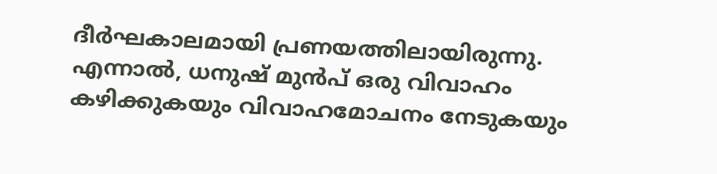ദീർഘകാലമായി പ്രണയത്തിലായിരുന്നു. എന്നാൽ, ധനുഷ് മുൻപ് ഒരു വിവാഹം കഴിക്കുകയും വിവാഹമോചനം നേടുകയും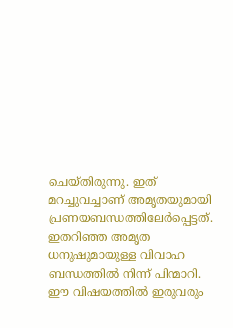ചെയ്തിരുന്നു. ഇത് മറച്ചുവച്ചാണ് അമൃതയുമായി പ്രണയബന്ധത്തിലേർപ്പെട്ടത്.
ഇതറിഞ്ഞ അമൃത ധനുഷുമായുള്ള വിവാഹ ബന്ധത്തിൽ നിന്ന് പിന്മാറി. ഈ വിഷയത്തിൽ ഇരുവരും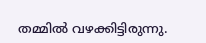തമ്മിൽ വഴക്കിട്ടിരുന്നു.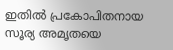ഇതിൽ പ്രകോപിതനായ സൂര്യ അമൃതയെ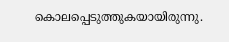കൊലപ്പെടുത്തുകയായിരുന്നു.